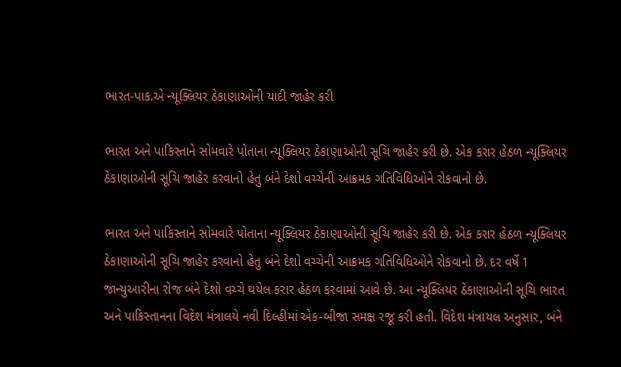ભારત-પાક.એ ન્યૂક્લિયર ઠેકાણાઓની યાદી જાહેર કરી

ભારત અને પાકિસ્તાને સોમવારે પોતાના ન્યૂક્લિયર ઠેકાણાઓની સૂચિ જાહેર કરી છે. એક કરાર હેઠળ ન્યૂક્લિયર ઠેકાણાઓની સૂચિ જાહેર કરવાનો હેતુ બંને દેશો વચ્ચેની આક્રમક ગતિવિધિઓને રોકવાનો છે.

ભારત અને પાકિસ્તાને સોમવારે પોતાના ન્યૂક્લિયર ઠેકાણાઓની સૂચિ જાહેર કરી છે. એક કરાર હેઠળ ન્યૂક્લિયર ઠેકાણાઓની સૂચિ જાહેર કરવાનો હેતુ બંને દેશો વચ્ચેની આક્રમક ગતિવિધિઓને રોકવાનો છે. દર વર્ષે 1 જાન્યુઆરીના રોજ બંને દેશો વચ્ચે થયેલ કરાર હેઠળ કરવામાં આવે છે. આ ન્યૂક્લિયર ઠેકાણાઓની સૂચિ ભારત અને પાકિસ્તાનના વિદેશ મંત્રાલયે નવી દિલ્હીમાં એક-બીજા સમક્ષ રજૂ કરી હતી. વિદેશ મંત્રાયલ અનુસાર, બંને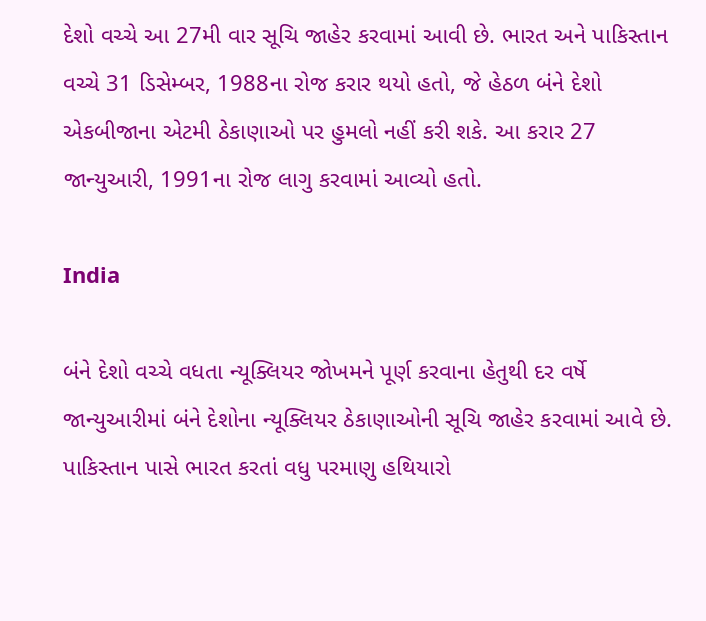દેશો વચ્ચે આ 27મી વાર સૂચિ જાહેર કરવામાં આવી છે. ભારત અને પાકિસ્તાન વચ્ચે 31 ડિસેમ્બર, 1988ના રોજ કરાર થયો હતો, જે હેઠળ બંને દેશો એકબીજાના એટમી ઠેકાણાઓ પર હુમલો નહીં કરી શકે. આ કરાર 27 જાન્યુઆરી, 1991ના રોજ લાગુ કરવામાં આવ્યો હતો.

India

બંને દેશો વચ્ચે વધતા ન્યૂક્લિયર જોખમને પૂર્ણ કરવાના હેતુથી દર વર્ષે જાન્યુઆરીમાં બંને દેશોના ન્યૂક્લિયર ઠેકાણાઓની સૂચિ જાહેર કરવામાં આવે છે. પાકિસ્તાન પાસે ભારત કરતાં વધુ પરમાણુ હથિયારો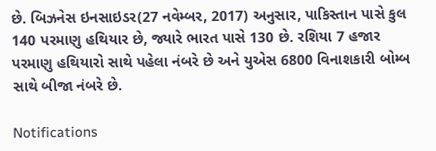છે. બિઝનેસ ઇનસાઇડર(27 નવેમ્બર, 2017) અનુસાર, પાકિસ્તાન પાસે કુલ 140 પરમાણુ હથિયાર છે, જ્યારે ભારત પાસે 130 છે. રશિયા 7 હજાર પરમાણુ હથિયારો સાથે પહેલા નંબરે છે અને યુએસ 6800 વિનાશકારી બોમ્બ સાથે બીજા નંબરે છે.

Notifications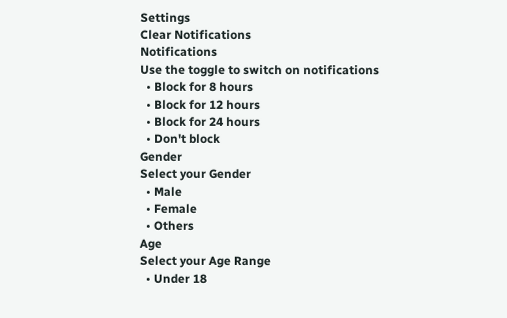Settings
Clear Notifications
Notifications
Use the toggle to switch on notifications
  • Block for 8 hours
  • Block for 12 hours
  • Block for 24 hours
  • Don't block
Gender
Select your Gender
  • Male
  • Female
  • Others
Age
Select your Age Range
  • Under 18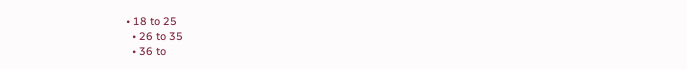• 18 to 25
  • 26 to 35
  • 36 to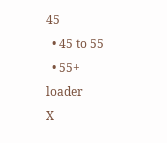45
  • 45 to 55
  • 55+
loader
X